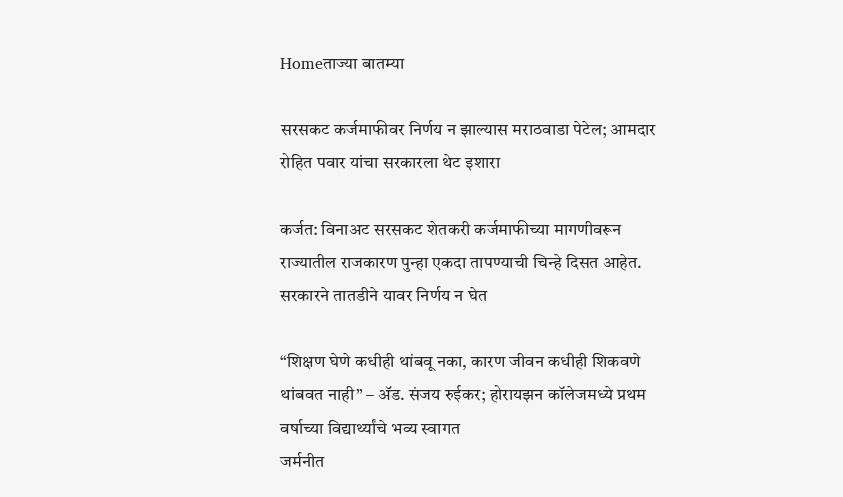Homeताज्या बातम्या

सरसकट कर्जमाफीवर निर्णय न झाल्यास मराठवाडा पेटेल; आमदार रोहित पवार यांचा सरकारला थेट इशारा

कर्जत: विनाअट सरसकट शेतकरी कर्जमाफीच्या मागणीवरून राज्यातील राजकारण पुन्हा एकदा तापण्याची चिन्हे दिसत आहेत. सरकारने तातडीने यावर निर्णय न घेत

“शिक्षण घेणे कधीही थांबवू नका, कारण जीवन कधीही शिकवणे थांबवत नाही” – अ‍ॅड. संजय रुईकर; होरायझन कॉलेजमध्ये प्रथम वर्षाच्या विद्यार्थ्यांचे भव्य स्वागत
जर्मनीत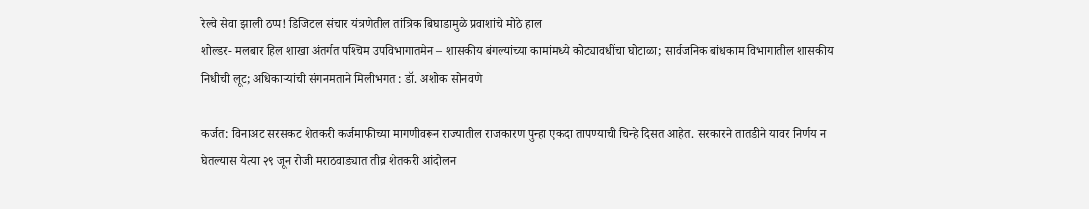रेल्वे सेवा झाली ठप्प! डिजिटल संचार यंत्रणेतील तांत्रिक बिघाडामुळे प्रवाशांचे मोठे हाल
शोल्डर- मलबार हिल शाखा अंतर्गत पश्‍चिम उपविभागातमेन – शासकीय बंगल्यांच्या कामांमध्ये कोट्यावधींचा घोटाळा; सार्वजनिक बांधकाम विभागातील शासकीय निधीची लूट; अधिकार्‍यांची संगनमताने मिलीभगत : डॉ. अशोक सोनवणे

कर्जत: विनाअट सरसकट शेतकरी कर्जमाफीच्या मागणीवरून राज्यातील राजकारण पुन्हा एकदा तापण्याची चिन्हे दिसत आहेत. सरकारने तातडीने यावर निर्णय न घेतल्यास येत्या २९ जून रोजी मराठवाड्यात तीव्र शेतकरी आंदोलन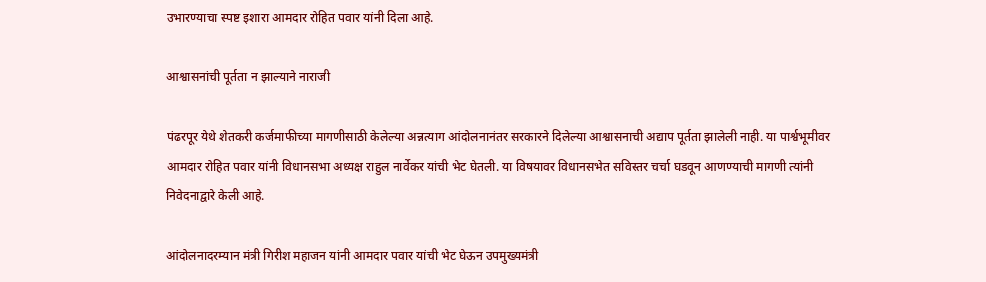उभारण्याचा स्पष्ट इशारा आमदार रोहित पवार यांनी दिला आहे.

आश्वासनांची पूर्तता न झाल्याने नाराजी

पंढरपूर येथे शेतकरी कर्जमाफीच्या मागणीसाठी केलेल्या अन्नत्याग आंदोलनानंतर सरकारने दिलेल्या आश्वासनाची अद्याप पूर्तता झालेली नाही. या पार्श्वभूमीवर आमदार रोहित पवार यांनी विधानसभा अध्यक्ष राहुल नार्वेकर यांची भेट घेतली. या विषयावर विधानसभेत सविस्तर चर्चा घडवून आणण्याची मागणी त्यांनी निवेदनाद्वारे केली आहे.

आंदोलनादरम्यान मंत्री गिरीश महाजन यांनी आमदार पवार यांची भेट घेऊन उपमुख्यमंत्री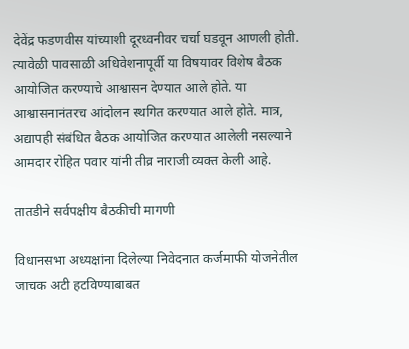देवेंद्र फडणवीस यांच्याशी दूरध्वनीवर चर्चा घडवून आणली होती. त्यावेळी पावसाळी अधिवेशनापूर्वी या विषयावर विशेष बैठक आयोजित करण्याचे आश्वासन देण्यात आले होते. या आश्वासनानंतरच आंदोलन स्थगित करण्यात आले होते. मात्र, अद्यापही संबंधित बैठक आयोजित करण्यात आलेली नसल्याने आमदार रोहित पवार यांनी तीव्र नाराजी व्यक्त केली आहे.

तातडीने सर्वपक्षीय बैठकीची मागणी

विधानसभा अध्यक्षांना दिलेल्या निवेदनात कर्जमाफी योजनेतील जाचक अटी हटविण्याबाबत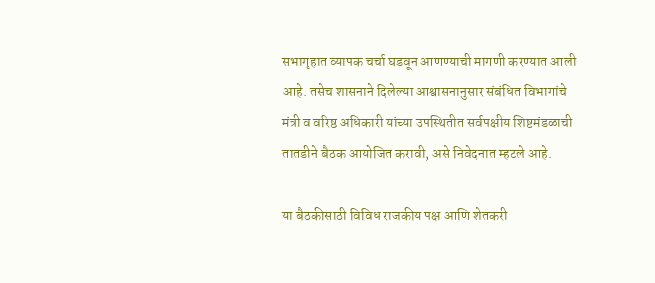सभागृहात व्यापक चर्चा घडवून आणण्याची मागणी करण्यात आली आहे. तसेच शासनाने दिलेल्या आश्वासनानुसार संबंधित विभागांचे मंत्री व वरिष्ठ अधिकारी यांच्या उपस्थितीत सर्वपक्षीय शिष्टमंडळाची तातडीने बैठक आयोजित करावी, असे निवेदनात म्हटले आहे.

या बैठकीसाठी विविध राजकीय पक्ष आणि शेतकरी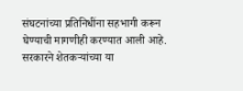संघटनांच्या प्रतिनिधींना सहभागी करून घेण्याची मागणीही करण्यात आली आहे. सरकारने शेतकऱ्यांच्या या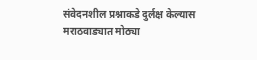संवेदनशील प्रश्नाकडे दुर्लक्ष केल्यास मराठवाड्यात मोठ्या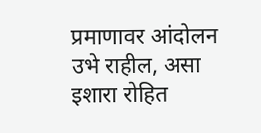प्रमाणावर आंदोलन उभे राहील, असा इशारा रोहित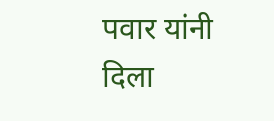पवार यांनी दिला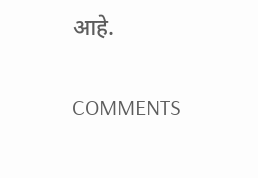आहे.

COMMENTS